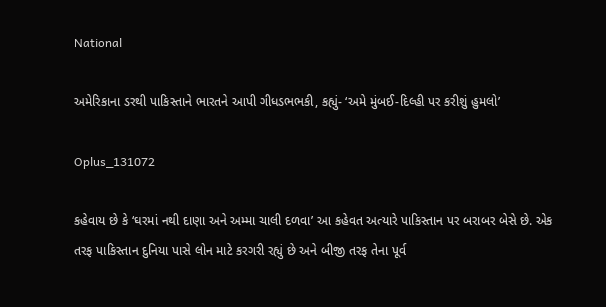National

અમેરિકાના ડરથી પાકિસ્તાને ભારતને આપી ગીધડભભકી, કહ્યું- ‘અમે મુંબઈ-દિલ્હી પર કરીશું હુમલો’

Oplus_131072

કહેવાય છે કે ‘ઘરમાં નથી દાણા અને અમ્મા ચાલી દળવા’ આ કહેવત અત્યારે પાકિસ્તાન પર બરાબર બેસે છે. એક તરફ પાકિસ્તાન દુનિયા પાસે લોન માટે કરગરી રહ્યું છે અને બીજી તરફ તેના પૂર્વ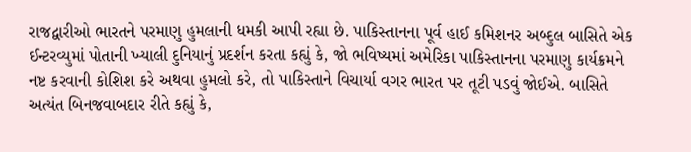રાજદ્વારીઓ ભારતને પરમાણુ હુમલાની ધમકી આપી રહ્યા છે. પાકિસ્તાનના પૂર્વ હાઈ કમિશનર અબ્દુલ બાસિતે એક ઈન્ટરવ્યુમાં પોતાની ખ્યાલી દુનિયાનું પ્રદર્શન કરતા કહ્યું કે, જો ભવિષ્યમાં અમેરિકા પાકિસ્તાનના પરમાણુ કાર્યક્રમને નષ્ટ કરવાની કોશિશ કરે અથવા હુમલો કરે, તો પાકિસ્તાને વિચાર્યા વગર ભારત પર તૂટી પડવું જોઈએ. બાસિતે અત્યંત બિનજવાબદાર રીતે કહ્યું કે,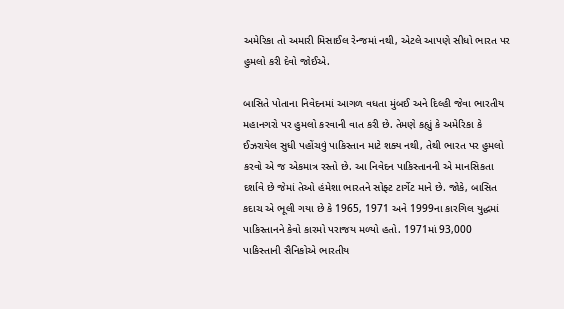અમેરિકા તો અમારી મિસાઈલ રેન્જમાં નથી, એટલે આપણે સીધો ભારત પર હુમલો કરી દેવો જોઈએ.

બાસિતે પોતાના નિવેદનમાં આગળ વધતા મુંબઈ અને દિલ્હી જેવા ભારતીય મહાનગરો પર હુમલો કરવાની વાત કરી છે. તેમણે કહ્યું કે અમેરિકા કે ઈઝરાયેલ સુધી પહોંચવું પાકિસ્તાન માટે શક્ય નથી, તેથી ભારત પર હુમલો કરવો એ જ એકમાત્ર રસ્તો છે. આ નિવેદન પાકિસ્તાનની એ માનસિકતા દર્શાવે છે જેમાં તેઓ હંમેશા ભારતને સોફ્ટ ટાર્ગેટ માને છે. જોકે, બાસિત કદાચ એ ભૂલી ગયા છે કે 1965, 1971 અને 1999ના કારગિલ યુદ્ધમાં પાકિસ્તાનને કેવો કારમો પરાજય મળ્યો હતો. 1971માં 93,000 પાકિસ્તાની સૈનિકોએ ભારતીય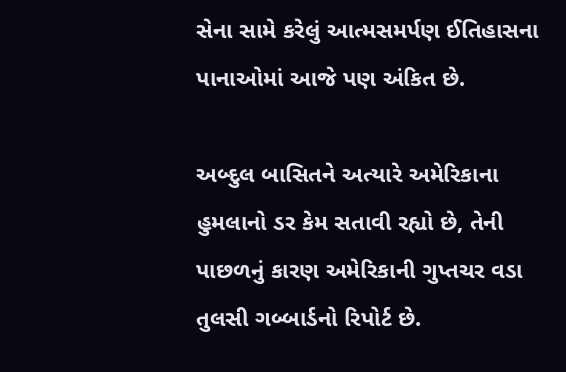સેના સામે કરેલું આત્મસમર્પણ ઈતિહાસના પાનાઓમાં આજે પણ અંકિત છે.

અબ્દુલ બાસિતને અત્યારે અમેરિકાના હુમલાનો ડર કેમ સતાવી રહ્યો છે, તેની પાછળનું કારણ અમેરિકાની ગુપ્તચર વડા તુલસી ગબ્બાર્ડનો રિપોર્ટ છે.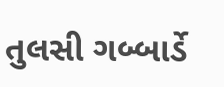તુલસી ગબ્બાર્ડે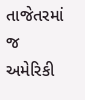તાજેતરમાં જ અમેરિકી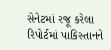સેનેટમાં રજૂ કરેલા રિપોર્ટમાં પાકિસ્તાનને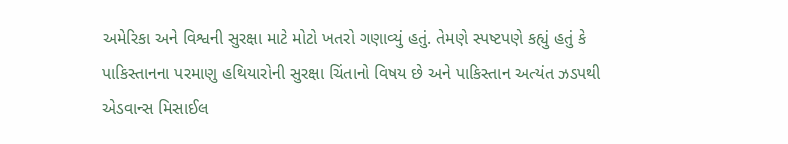અમેરિકા અને વિશ્વની સુરક્ષા માટે મોટો ખતરો ગણાવ્યું હતું. તેમણે સ્પષ્ટપણે કહ્યું હતું કે પાકિસ્તાનના પરમાણુ હથિયારોની સુરક્ષા ચિંતાનો વિષય છે અને પાકિસ્તાન અત્યંત ઝડપથી એડવાન્સ મિસાઈલ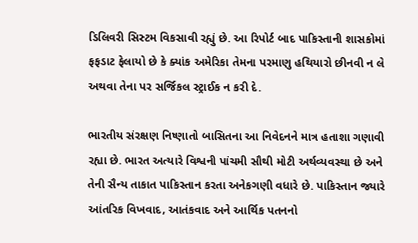ડિલિવરી સિસ્ટમ વિકસાવી રહ્યું છે. આ રિપોર્ટ બાદ પાકિસ્તાની શાસકોમાં ફફડાટ ફેલાયો છે કે ક્યાંક અમેરિકા તેમના પરમાણુ હથિયારો છીનવી ન લે અથવા તેના પર સર્જિકલ સ્ટ્રાઈક ન કરી દે.

ભારતીય સંરક્ષણ નિષ્ણાતો બાસિતના આ નિવેદનને માત્ર હતાશા ગણાવી રહ્યા છે. ભારત અત્યારે વિશ્વની પાંચમી સૌથી મોટી અર્થવ્યવસ્થા છે અને તેની સૈન્ય તાકાત પાકિસ્તાન કરતા અનેકગણી વધારે છે. પાકિસ્તાન જ્યારે આંતરિક વિખવાદ, આતંકવાદ અને આર્થિક પતનનો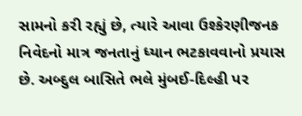સામનો કરી રહ્યું છે, ત્યારે આવા ઉશ્કેરણીજનક નિવેદનો માત્ર જનતાનું ધ્યાન ભટકાવવાનો પ્રયાસ છે. અબ્દુલ બાસિતે ભલે મુંબઈ-દિલ્હી પર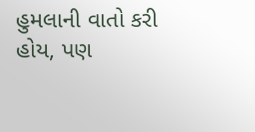હુમલાની વાતો કરી હોય, પણ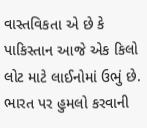વાસ્તવિકતા એ છે કે પાકિસ્તાન આજે એક કિલો લોટ માટે લાઈનોમાં ઉભું છે. ભારત પર હુમલો કરવાની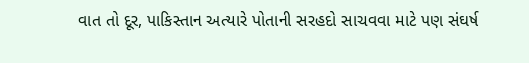વાત તો દૂર, પાકિસ્તાન અત્યારે પોતાની સરહદો સાચવવા માટે પણ સંઘર્ષ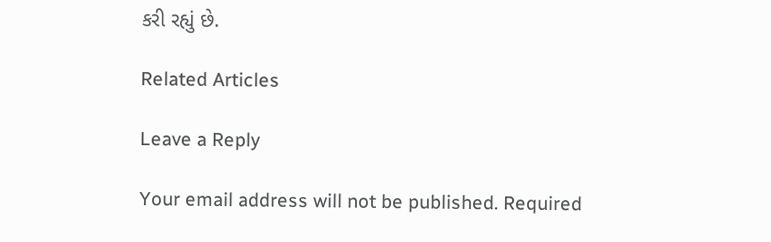કરી રહ્યું છે.

Related Articles

Leave a Reply

Your email address will not be published. Required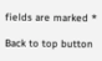fields are marked *

Back to top button